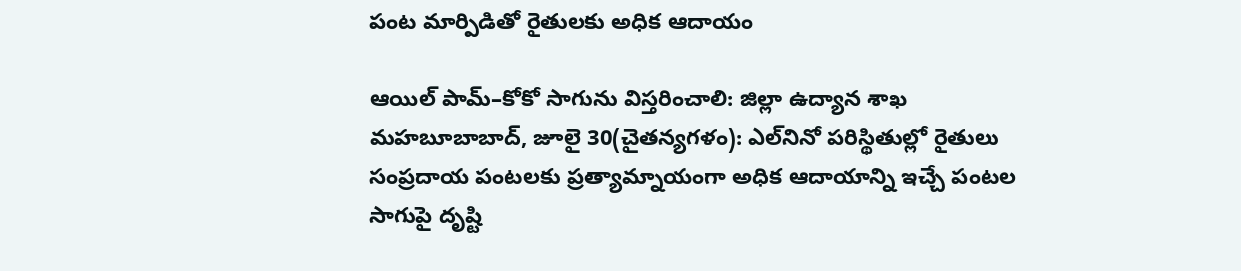పంట మార్పిడితో రైతులకు అధిక ఆదాయం

ఆయిల్ పామ్–కోకో సాగును విస్తరించాలి: జిల్లా ఉద్యాన శాఖ మహబూబాబాద్, జూలై 30(చైతన్యగళం): ఎల్‌నినో పరిస్థితుల్లో రైతులు సంప్రదాయ పంటలకు ప్రత్యామ్నాయంగా అధిక ఆదాయాన్ని ఇచ్చే పంటల సాగుపై దృష్టి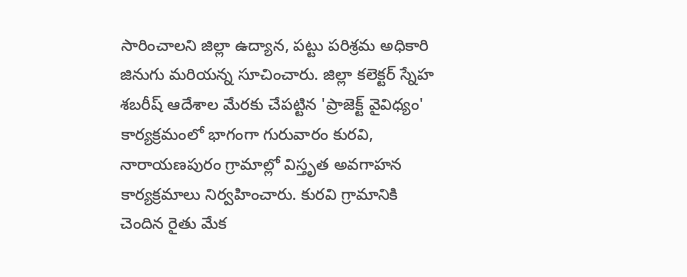సారించాలని జిల్లా ఉద్యాన, పట్టు పరిశ్రమ అధికారి జినుగు మరియన్న సూచించారు. జిల్లా కలెక్టర్ స్నేహ శబరీష్ ఆదేశాల మేరకు చేపట్టిన 'ప్రాజెక్ట్ వైవిధ్యం' కార్యక్రమంలో భాగంగా గురువారం కురవి, నారాయణపురం గ్రామాల్లో విస్తృత అవగాహన కార్యక్రమాలు నిర్వహించారు. కురవి గ్రామానికి చెందిన రైతు మేక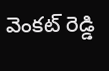వెంకట్ రెడ్డి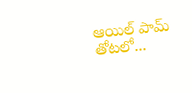ఆయిల్ పామ్ తోటలో...